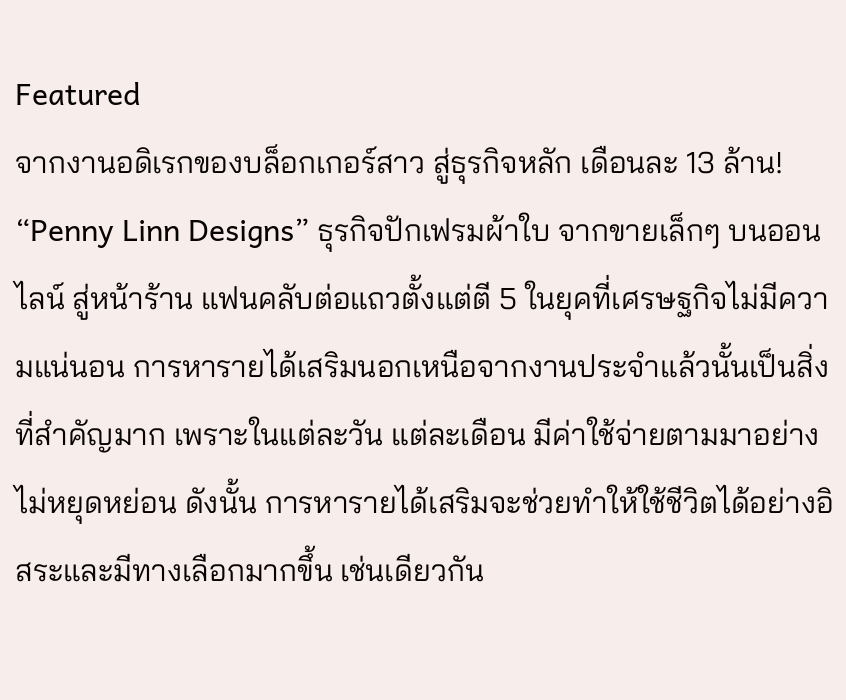Featured
จากงานอดิเรกของบล็อกเกอร์สาว สู่ธุรกิจหลัก เดือนละ 13 ล้าน! “Penny Linn Designs” ธุรกิจปักเฟรมผ้าใบ จากขายเล็กๆ บนออนไลน์ สู่หน้าร้าน แฟนคลับต่อแถวตั้งแต่ตี 5 ในยุคที่เศรษฐกิจไม่มีความแน่นอน การหารายได้เสริมนอกเหนือจากงานประจำแล้วนั้นเป็นสิ่งที่สำคัญมาก เพราะในแต่ละวัน แต่ละเดือน มีค่าใช้จ่ายตามมาอย่างไม่หยุดหย่อน ดังนั้น การหารายได้เสริมจะช่วยทำให้ใช้ชีวิตได้อย่างอิสระและมีทางเลือกมากขึ้น เช่นเดียวกัน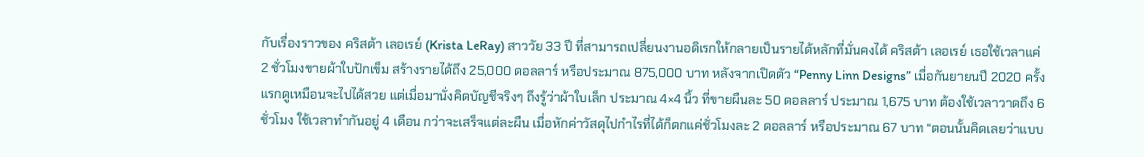กับเรื่องราวของ คริสต้า เลอเรย์ (Krista LeRay) สาววัย 33 ปี ที่สามารถเปลี่ยนงานอดิเรกให้กลายเป็นรายได้หลักที่มั่นคงได้ คริสต้า เลอเรย์ เธอใช้เวลาแค่ 2 ชั่วโมงขายผ้าใบปักเข็ม สร้างรายได้ถึง 25,000 ดอลลาร์ หรือประมาณ 875,000 บาท หลังจากเปิดตัว “Penny Linn Designs” เมื่อกันยายนปี 2020 ครั้งแรกดูเหมือนจะไปได้สวย แต่เมื่อมานั่งคิดบัญชีจริงๆ ถึงรู้ว่าผ้าใบเล็ก ประมาณ 4×4 นิ้ว ที่ขายผืนละ 50 ดอลลาร์ ประมาณ 1,675 บาท ต้องใช้เวลาวาดถึง 6 ชั่วโมง ใช้เวลาทำกันอยู่ 4 เดือน กว่าจะเสร็จแต่ละผืน เมื่อหักค่าวัสดุไปกำไรที่ได้ก็ตกแค่ชั่วโมงละ 2 ดอลลาร์ หรือประมาณ 67 บาท “ตอนนั้นคิดเลยว่าแบบ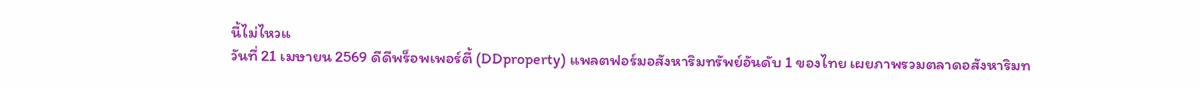นี้ไม่ไหวแ
วันที่ 21 เมษายน 2569 ดีดีพร็อพเพอร์ตี้ (DDproperty) แพลตฟอร์มอสังหาริมทรัพย์อันดับ 1 ของไทย เผยภาพรวมตลาดอสังหาริมท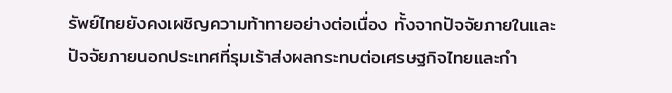รัพย์ไทยยังคงเผชิญความท้าทายอย่างต่อเนื่อง ทั้งจากปัจจัยภายในและปัจจัยภายนอกประเทศที่รุมเร้าส่งผลกระทบต่อเศรษฐกิจไทยและกำ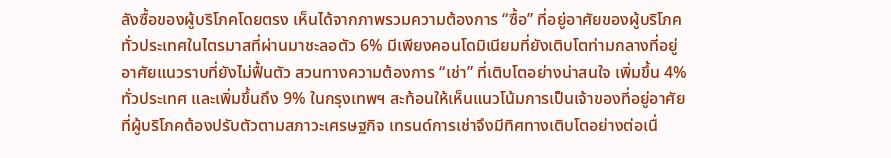ลังซื้อของผู้บริโภคโดยตรง เห็นได้จากภาพรวมความต้องการ “ซื้อ” ที่อยู่อาศัยของผู้บริโภคทั่วประเทศในไตรมาสที่ผ่านมาชะลอตัว 6% มีเพียงคอนโดมิเนียมที่ยังเติบโตท่ามกลางที่อยู่อาศัยแนวราบที่ยังไม่ฟื้นตัว สวนทางความต้องการ “เช่า” ที่เติบโตอย่างน่าสนใจ เพิ่มขึ้น 4% ทั่วประเทศ และเพิ่มขึ้นถึง 9% ในกรุงเทพฯ สะท้อนให้เห็นแนวโน้มการเป็นเจ้าของที่อยู่อาศัยที่ผู้บริโภคต้องปรับตัวตามสภาวะเศรษฐกิจ เทรนด์การเช่าจึงมีทิศทางเติบโตอย่างต่อเนื่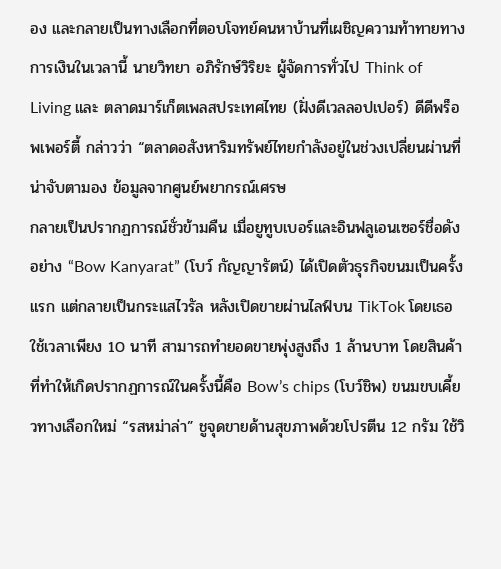อง และกลายเป็นทางเลือกที่ตอบโจทย์คนหาบ้านที่เผชิญความท้าทายทางการเงินในเวลานี้ นายวิทยา อภิรักษ์วิริยะ ผู้จัดการทั่วไป Think of Living และ ตลาดมาร์เก็ตเพลสประเทศไทย (ฝั่งดีเวลลอปเปอร์) ดีดีพร็อพเพอร์ตี้ กล่าวว่า “ตลาดอสังหาริมทรัพย์ไทยกำลังอยู่ในช่วงเปลี่ยนผ่านที่น่าจับตามอง ข้อมูลจากศูนย์พยากรณ์เศรษ
กลายเป็นปรากฏการณ์ชั่วข้ามคืน เมื่อยูทูบเบอร์และอินฟลูเอนเซอร์ชื่อดัง อย่าง “Bow Kanyarat” (โบว์ กัญญารัตน์) ได้เปิดตัวธุรกิจขนมเป็นครั้งแรก แต่กลายเป็นกระแสไวรัล หลังเปิดขายผ่านไลฟ์บน TikTok โดยเธอใช้เวลาเพียง 10 นาที สามารถทำยอดขายพุ่งสูงถึง 1 ล้านบาท โดยสินค้าที่ทำให้เกิดปรากฏการณ์ในครั้งนี้คือ Bow’s chips (โบว์ชิพ) ขนมขบเคี้ยวทางเลือกใหม่ “รสหม่าล่า” ชูจุดขายด้านสุขภาพด้วยโปรตีน 12 กรัม ใช้วิ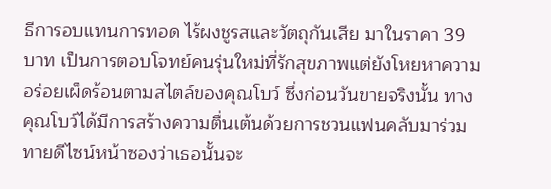ธีการอบแทนการทอด ไร้ผงชูรสและวัตถุกันเสีย มาในราคา 39 บาท เป็นการตอบโจทย์คนรุ่นใหม่ที่รักสุขภาพแต่ยังโหยหาความอร่อยเผ็ดร้อนตามสไตล์ของคุณโบว์ ซึ่งก่อนวันขายจริงนั้น ทางคุณโบว์ได้มีการสร้างความตื่นเต้นด้วยการชวนแฟนคลับมาร่วมทายดีไซน์หน้าซองว่าเธอนั้นจะ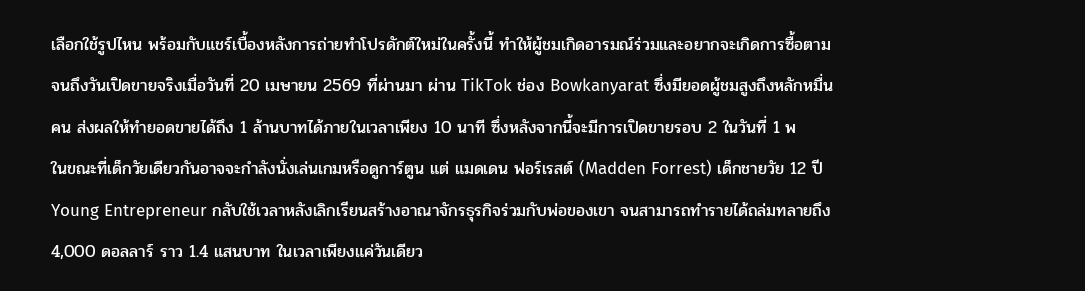เลือกใช้รูปไหน พร้อมกับแชร์เบื้องหลังการถ่ายทำโปรดักต์ใหม่ในครั้งนี้ ทำให้ผู้ชมเกิดอารมณ์ร่วมและอยากจะเกิดการซื้อตาม จนถึงวันเปิดขายจริงเมื่อวันที่ 20 เมษายน 2569 ที่ผ่านมา ผ่าน TikTok ช่อง Bowkanyarat ซึ่งมียอดผู้ชมสูงถึงหลักหมื่นคน ส่งผลให้ทำยอดขายได้ถึง 1 ล้านบาทได้ภายในเวลาเพียง 10 นาที ซึ่งหลังจากนี้จะมีการเปิดขายรอบ 2 ในวันที่ 1 พ
ในขณะที่เด็กวัยเดียวกันอาจจะกำลังนั่งเล่นเกมหรือดูการ์ตูน แต่ แมดเดน ฟอร์เรสต์ (Madden Forrest) เด็กชายวัย 12 ปี Young Entrepreneur กลับใช้เวลาหลังเลิกเรียนสร้างอาณาจักรธุรกิจร่วมกับพ่อของเขา จนสามารถทำรายได้ถล่มทลายถึง 4,000 ดอลลาร์ ราว 1.4 แสนบาท ในเวลาเพียงแค่วันเดียว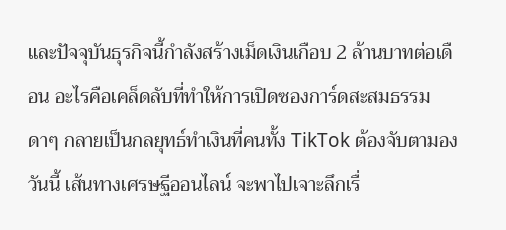และปัจจุบันธุรกิจนี้กำลังสร้างเม็ดเงินเกือบ 2 ล้านบาทต่อเดือน อะไรคือเคล็ดลับที่ทำให้การเปิดซองการ์ดสะสมธรรมดาๆ กลายเป็นกลยุทธ์ทำเงินที่คนทั้ง TikTok ต้องจับตามอง วันนี้ เส้นทางเศรษฐีออนไลน์ จะพาไปเจาะลึกเรื่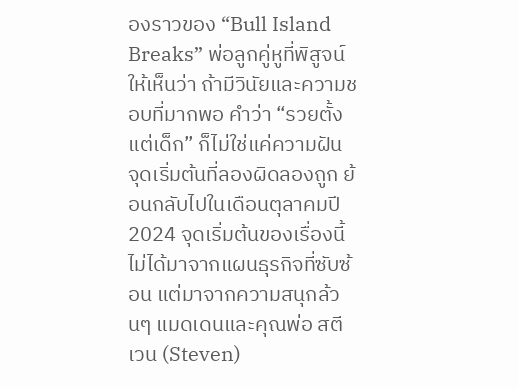องราวของ “Bull Island Breaks” พ่อลูกคู่หูที่พิสูจน์ให้เห็นว่า ถ้ามีวินัยและความชอบที่มากพอ คำว่า “รวยตั้งแต่เด็ก” ก็ไม่ใช่แค่ความฝัน จุดเริ่มต้นที่ลองผิดลองถูก ย้อนกลับไปในเดือนตุลาคมปี 2024 จุดเริ่มต้นของเรื่องนี้ไม่ได้มาจากแผนธุรกิจที่ซับซ้อน แต่มาจากความสนุกล้วนๆ แมดเดนและคุณพ่อ สตีเวน (Steven)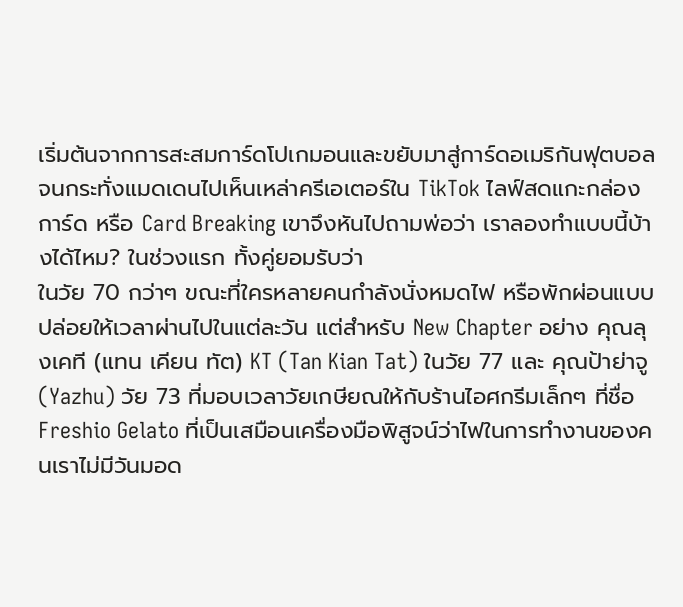เริ่มต้นจากการสะสมการ์ดโปเกมอนและขยับมาสู่การ์ดอเมริกันฟุตบอล จนกระทั่งแมดเดนไปเห็นเหล่าครีเอเตอร์ใน TikTok ไลฟ์สดแกะกล่องการ์ด หรือ Card Breaking เขาจึงหันไปถามพ่อว่า เราลองทำแบบนี้บ้างได้ไหม? ในช่วงแรก ทั้งคู่ยอมรับว่า
ในวัย 70 กว่าๆ ขณะที่ใครหลายคนกำลังนั่งหมดไฟ หรือพักผ่อนแบบปล่อยให้เวลาผ่านไปในแต่ละวัน แต่สำหรับ New Chapter อย่าง คุณลุงเคที (แทน เคียน ทัต) KT (Tan Kian Tat) ในวัย 77 และ คุณป้าย่าจู (Yazhu) วัย 73 ที่มอบเวลาวัยเกษียณให้กับร้านไอศกรีมเล็กๆ ที่ชื่อ Freshio Gelato ที่เป็นเสมือนเครื่องมือพิสูจน์ว่าไฟในการทำงานของคนเราไม่มีวันมอด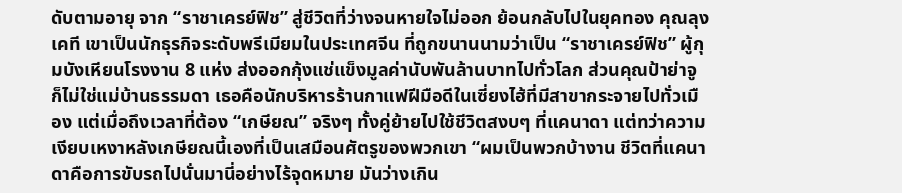ดับตามอายุ จาก “ราชาเครย์ฟิช” สู่ชีวิตที่ว่างจนหายใจไม่ออก ย้อนกลับไปในยุคทอง คุณลุงเคที เขาเป็นนักธุรกิจระดับพรีเมียมในประเทศจีน ที่ถูกขนานนามว่าเป็น “ราชาเครย์ฟิช” ผู้กุมบังเหียนโรงงาน 8 แห่ง ส่งออกกุ้งแช่แข็งมูลค่านับพันล้านบาทไปทั่วโลก ส่วนคุณป้าย่าจู ก็ไม่ใช่แม่บ้านธรรมดา เธอคือนักบริหารร้านกาแฟฝีมือดีในเซี่ยงไฮ้ที่มีสาขากระจายไปทั่วเมือง แต่เมื่อถึงเวลาที่ต้อง “เกษียณ” จริงๆ ทั้งคู่ย้ายไปใช้ชีวิตสงบๆ ที่แคนาดา แต่ทว่าความเงียบเหงาหลังเกษียณนี้เองที่เป็นเสมือนศัตรูของพวกเขา “ผมเป็นพวกบ้างาน ชีวิตที่แคนาดาคือการขับรถไปนั่นมานี่อย่างไร้จุดหมาย มันว่างเกิน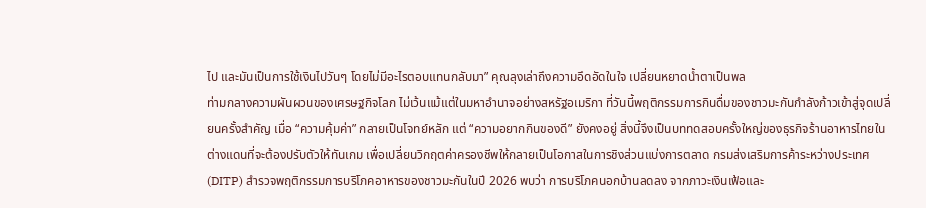ไป และมันเป็นการใช้เงินไปวันๆ โดยไม่มีอะไรตอบแทนกลับมา” คุณลุงเล่าถึงความอึดอัดในใจ เปลี่ยนหยาดน้ำตาเป็นพล
ท่ามกลางความผันผวนของเศรษฐกิจโลก ไม่เว้นแม้แต่ในมหาอำนาจอย่างสหรัฐอเมริกา ที่วันนี้พฤติกรรมการกินดื่มของชาวมะกันกำลังก้าวเข้าสู่จุดเปลี่ยนครั้งสำคัญ เมื่อ “ความคุ้มค่า” กลายเป็นโจทย์หลัก แต่ “ความอยากกินของดี” ยังคงอยู่ สิ่งนี้จึงเป็นบททดสอบครั้งใหญ่ของธุรกิจร้านอาหารไทยในต่างแดนที่จะต้องปรับตัวให้ทันเกม เพื่อเปลี่ยนวิกฤตค่าครองชีพให้กลายเป็นโอกาสในการชิงส่วนแบ่งการตลาด กรมส่งเสริมการค้าระหว่างประเทศ (DITP) สำรวจพฤติกรรมการบริโภคอาหารของชาวมะกันในปี 2026 พบว่า การบริโภคนอกบ้านลดลง จากภาวะเงินเฟ้อและ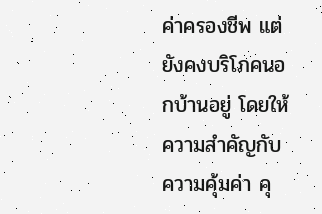ค่าครองชีพ แต่ยังคงบริโภคนอกบ้านอยู่ โดยให้ความสำคัญกับความคุ้มค่า คุ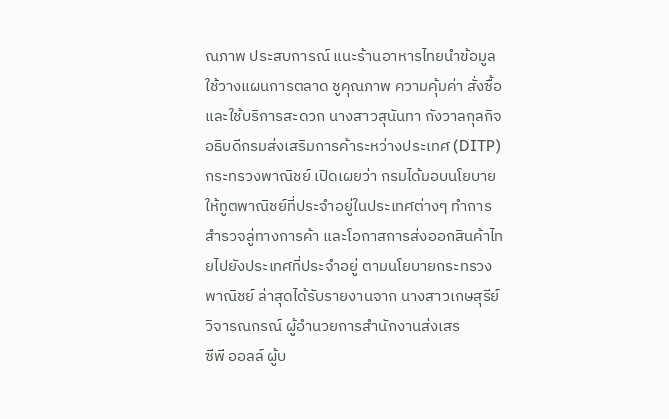ณภาพ ประสบการณ์ แนะร้านอาหารไทยนำข้อมูลใช้วางแผนการตลาด ชูคุณภาพ ความคุ้มค่า สั่งซื้อ และใช้บริการสะดวก นางสาวสุนันทา กังวาลกุลกิจ อธิบดีกรมส่งเสริมการค้าระหว่างประเทศ (DITP) กระทรวงพาณิชย์ เปิดเผยว่า กรมได้มอบนโยบายให้ทูตพาณิชย์ที่ประจำอยู่ในประเทศต่างๆ ทำการสำรวจลู่ทางการค้า และโอกาสการส่งออกสินค้าไทยไปยังประเทศที่ประจำอยู่ ตามนโยบายกระทรวงพาณิชย์ ล่าสุดได้รับรายงานจาก นางสาวเกษสุรีย์ วิจารณกรณ์ ผู้อำนวยการสำนักงานส่งเสร
ซีพี ออลล์ ผู้บ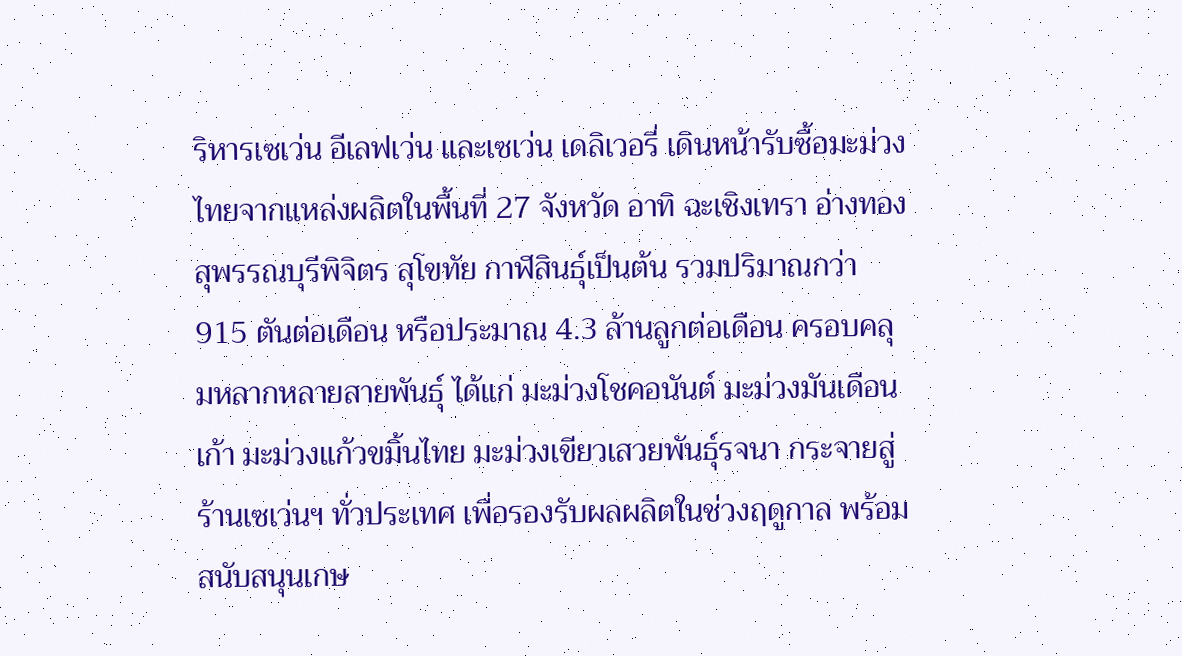ริหารเซเว่น อีเลฟเว่น และเซเว่น เดลิเวอรี่ เดินหน้ารับซื้อมะม่วงไทยจากแหล่งผลิตในพื้นที่ 27 จังหวัด อาทิ ฉะเชิงเทรา อ่างทอง สุพรรณบุรีพิจิตร สุโขทัย กาฬสินธุ์เป็นต้น รวมปริมาณกว่า 915 ตันต่อเดือน หรือประมาณ 4.3 ล้านลูกต่อเดือน ครอบคลุมหลากหลายสายพันธุ์ ได้แก่ มะม่วงโชคอนันต์ มะม่วงมันเดือนเก้า มะม่วงแก้วขมิ้นไทย มะม่วงเขียวเสวยพันธุ์รจนา กระจายสู่ร้านเซเว่นฯ ทั่วประเทศ เพื่อรองรับผลผลิตในช่วงฤดูกาล พร้อมสนับสนุนเกษ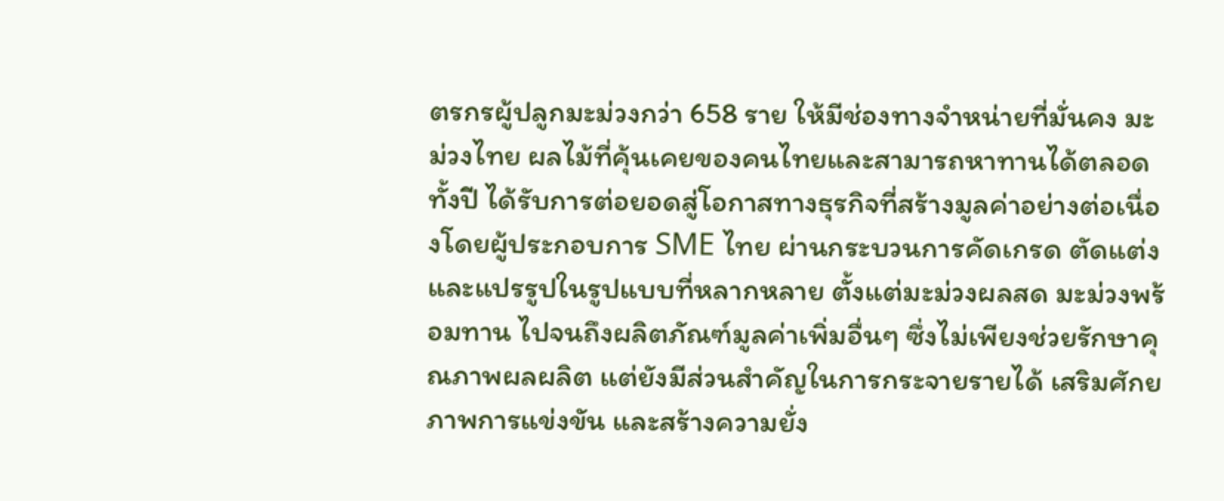ตรกรผู้ปลูกมะม่วงกว่า 658 ราย ให้มีช่องทางจำหน่ายที่มั่นคง มะม่วงไทย ผลไม้ที่คุ้นเคยของคนไทยและสามารถหาทานได้ตลอดทั้งปี ได้รับการต่อยอดสู่โอกาสทางธุรกิจที่สร้างมูลค่าอย่างต่อเนื่องโดยผู้ประกอบการ SME ไทย ผ่านกระบวนการคัดเกรด ตัดแต่ง และแปรรูปในรูปแบบที่หลากหลาย ตั้งแต่มะม่วงผลสด มะม่วงพร้อมทาน ไปจนถึงผลิตภัณฑ์มูลค่าเพิ่มอื่นๆ ซึ่งไม่เพียงช่วยรักษาคุณภาพผลผลิต แต่ยังมีส่วนสำคัญในการกระจายรายได้ เสริมศักยภาพการแข่งขัน และสร้างความยั่ง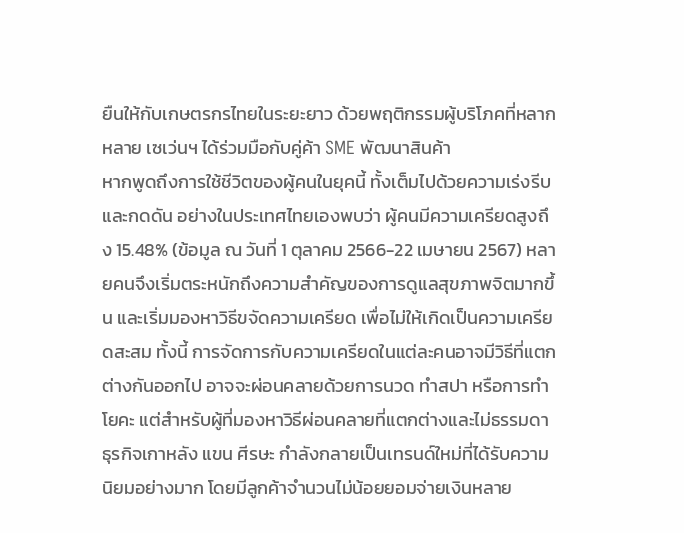ยืนให้กับเกษตรกรไทยในระยะยาว ด้วยพฤติกรรมผู้บริโภคที่หลากหลาย เซเว่นฯ ได้ร่วมมือกับคู่ค้า SME พัฒนาสินค้า
หากพูดถึงการใช้ชีวิตของผู้คนในยุคนี้ ทั้งเต็มไปด้วยความเร่งรีบและกดดัน อย่างในประเทศไทยเองพบว่า ผู้คนมีความเครียดสูงถึง 15.48% (ข้อมูล ณ วันที่ 1 ตุลาคม 2566-22 เมษายน 2567) หลายคนจึงเริ่มตระหนักถึงความสำคัญของการดูแลสุขภาพจิตมากขึ้น และเริ่มมองหาวิธีขจัดความเครียด เพื่อไม่ให้เกิดเป็นความเครียดสะสม ทั้งนี้ การจัดการกับความเครียดในแต่ละคนอาจมีวิธีที่แตกต่างกันออกไป อาจจะผ่อนคลายด้วยการนวด ทำสปา หรือการทำโยคะ แต่สำหรับผู้ที่มองหาวิธีผ่อนคลายที่แตกต่างและไม่ธรรมดา ธุรกิจเกาหลัง แขน ศีรษะ กำลังกลายเป็นเทรนด์ใหม่ที่ได้รับความนิยมอย่างมาก โดยมีลูกค้าจำนวนไม่น้อยยอมจ่ายเงินหลาย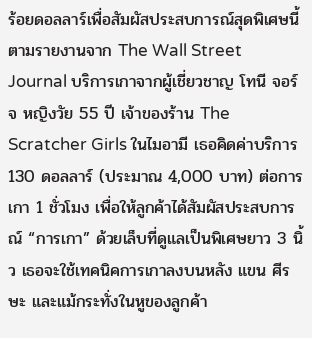ร้อยดอลลาร์เพื่อสัมผัสประสบการณ์สุดพิเศษนี้ ตามรายงานจาก The Wall Street Journal บริการเกาจากผู้เชี่ยวชาญ โทนี จอร์จ หญิงวัย 55 ปี เจ้าของร้าน The Scratcher Girls ในไมอามี เธอคิดค่าบริการ 130 ดอลลาร์ (ประมาณ 4,000 บาท) ต่อการเกา 1 ชั่วโมง เพื่อให้ลูกค้าได้สัมผัสประสบการณ์ “การเกา” ด้วยเล็บที่ดูแลเป็นพิเศษยาว 3 นิ้ว เธอจะใช้เทคนิคการเกาลงบนหลัง แขน ศีรษะ และแม้กระทั่งในหูของลูกค้า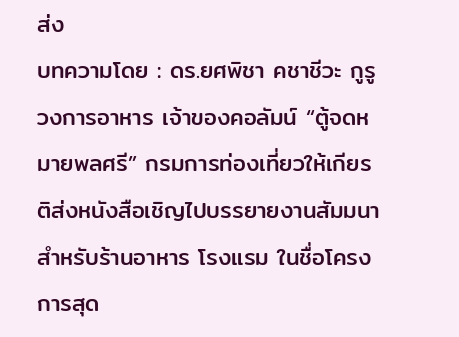ส่ง
บทความโดย : ดร.ยศพิชา คชาชีวะ กูรูวงการอาหาร เจ้าของคอลัมน์ “ตู้จดหมายพลศรี” กรมการท่องเที่ยวให้เกียรติส่งหนังสือเชิญไปบรรยายงานสัมมนาสำหรับร้านอาหาร โรงแรม ในชื่อโครงการสุด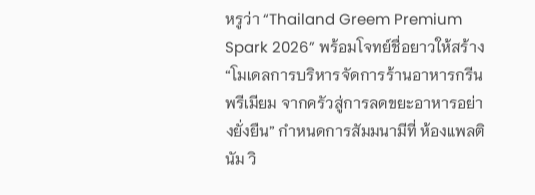หรูว่า “Thailand Greem Premium Spark 2026” พร้อมโจทย์ชื่อยาวให้สร้าง “โมเดลการบริหารจัดการร้านอาหารกรีนพรีเมียม จากครัวสู่การลดขยะอาหารอย่างยั่งยืน” กำหนดการสัมมนามีที่ ห้องแพลตินัม วิ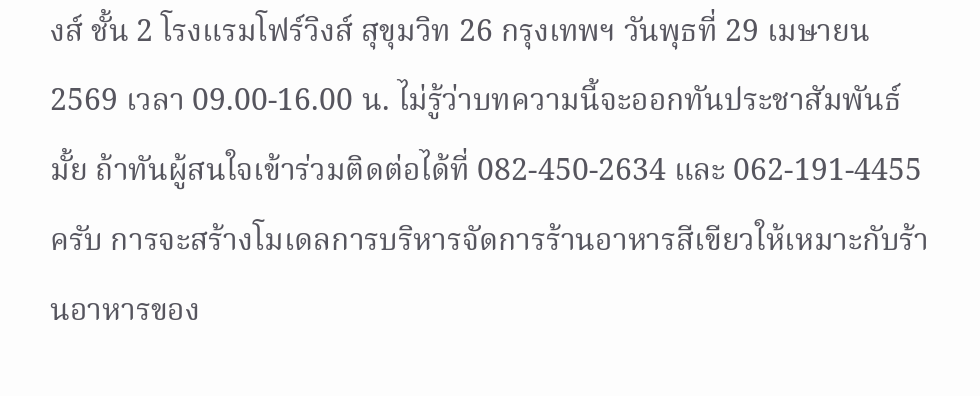งส์ ชั้น 2 โรงแรมโฟร์วิงส์ สุขุมวิท 26 กรุงเทพฯ วันพุธที่ 29 เมษายน 2569 เวลา 09.00-16.00 น. ไม่รู้ว่าบทความนี้จะออกทันประชาสัมพันธ์มั้ย ถ้าทันผู้สนใจเข้าร่วมติดต่อได้ที่ 082-450-2634 และ 062-191-4455 ครับ การจะสร้างโมเดลการบริหารจัดการร้านอาหารสีเขียวให้เหมาะกับร้านอาหารของ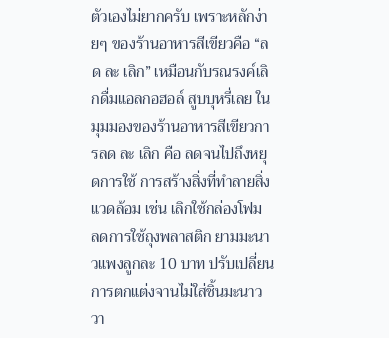ตัวเองไม่ยากครับ เพราะหลักง่ายๆ ของร้านอาหารสีเขียวคือ “ลด ละ เลิก” เหมือนกับรณรงค์เลิกดื่มแอลกอฮอล์ สูบบุหรี่เลย ในมุมมองของร้านอาหารสีเขียวการลด ละ เลิก คือ ลดจนไปถึงหยุดการใช้ การสร้างสิ่งที่ทำลายสิ่งแวดล้อม เช่น เลิกใช้กล่องโฟม ลดการใช้ถุงพลาสติก ยามมะนาวแพงลูกละ 10 บาท ปรับเปลี่ยนการตกแต่งจานไม่ใส่ชิ้นมะนาววา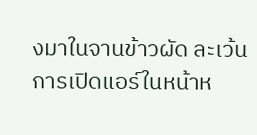งมาในจานข้าวผัด ละเว้นการเปิดแอร์ในหน้าห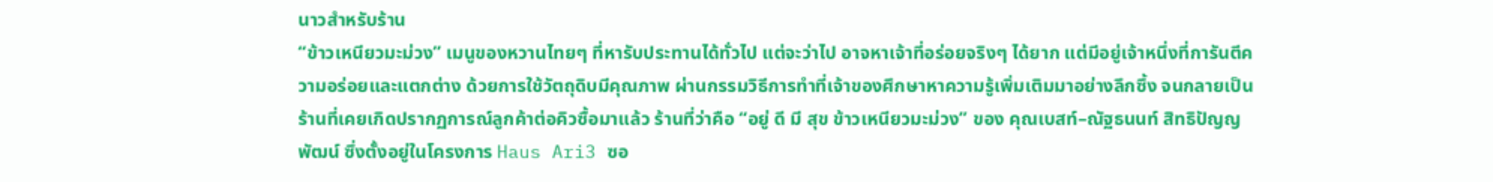นาวสำหรับร้าน
“ข้าวเหนียวมะม่วง” เมนูของหวานไทยๆ ที่หารับประทานได้ทั่วไป แต่จะว่าไป อาจหาเจ้าที่อร่อยจริงๆ ได้ยาก แต่มีอยู่เจ้าหนึ่งที่การันตีความอร่อยและแตกต่าง ด้วยการใช้วัตถุดิบมีคุณภาพ ผ่านกรรมวิธีการทำที่เจ้าของศึกษาหาความรู้เพิ่มเติมมาอย่างลึกซึ้ง จนกลายเป็นร้านที่เคยเกิดปรากฏการณ์ลูกค้าต่อคิวซื้อมาแล้ว ร้านที่ว่าคือ “อยู่ ดี มี สุข ข้าวเหนียวมะม่วง” ของ คุณเบสท์–ณัฐธนนท์ สิทธิปัญญพัฒน์ ซึ่งตั้งอยู่ในโครงการ Haus Ari3 ซอ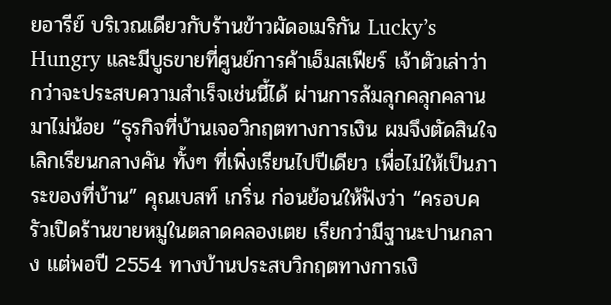ยอารีย์ บริเวณเดียวกับร้านข้าวผัดอเมริกัน Lucky’s Hungry และมีบูธขายที่ศูนย์การค้าเอ็มสเฟียร์ เจ้าตัวเล่าว่า กว่าจะประสบความสำเร็จเช่นนี้ได้ ผ่านการล้มลุกคลุกคลานมาไม่น้อย “ธุรกิจที่บ้านเจอวิกฤตทางการเงิน ผมจึงตัดสินใจเลิกเรียนกลางคัน ทั้งๆ ที่เพิ่งเรียนไปปีเดียว เพื่อไม่ให้เป็นภาระของที่บ้าน” คุณเบสท์ เกริ่น ก่อนย้อนให้ฟังว่า “ครอบครัวเปิดร้านขายหมูในตลาดคลองเตย เรียกว่ามีฐานะปานกลาง แต่พอปี 2554 ทางบ้านประสบวิกฤตทางการเงิ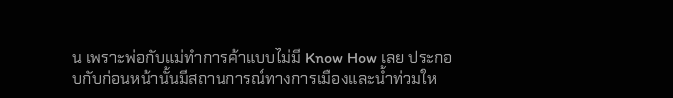น เพราะพ่อกับแม่ทำการค้าแบบไม่มี Know How เลย ประกอบกับก่อนหน้านั้นมีสถานการณ์ทางการเมืองและน้ำท่วมให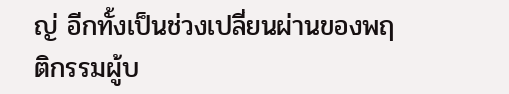ญ่ อีกทั้งเป็นช่วงเปลี่ยนผ่านของพฤติกรรมผู้บ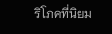ริโภคที่นิยม